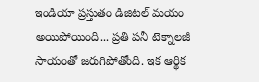ఇండియా ప్రస్తుతం డిజిటల్ మయం అయిపోయింది... ప్రతి పనీ టెక్నాలజీ సాయంతో జరుగిపోతోంది. ఇక ఆర్థిక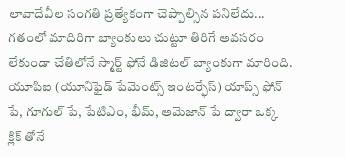లావాదేవీల సంగతి ప్రత్యేకంగా చెప్పాల్సిన పనిలేదు...
గతంలో మాదిరిగా బ్యాంకులు చుట్టూ తిరిగే అవసరం లేకుండా చేతిలోనే స్మార్ట్ ఫోనే డిజిటల్ బ్యాంకుగా మారింది. యూపిఐ (యూనిఫైడ్ పేమెంట్స్ ఇంటర్ఫేస్) యాప్స్ ఫోన్ పే, గూగుల్ పే, పేటిఎం, భీమ్, అమెజాన్ పే ద్వారా ఒక్క క్లిక్ తోనే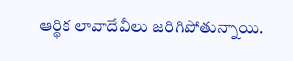ఆర్థిక లావాదేవీలు జరిగిపోతున్నాయి.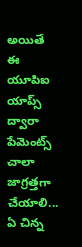అయితే ఈ యూపిఐ యాప్స్ ద్వారా పేమెంట్స్ చాలా జాగ్రత్తగా చేయాలి... ఏ చిన్న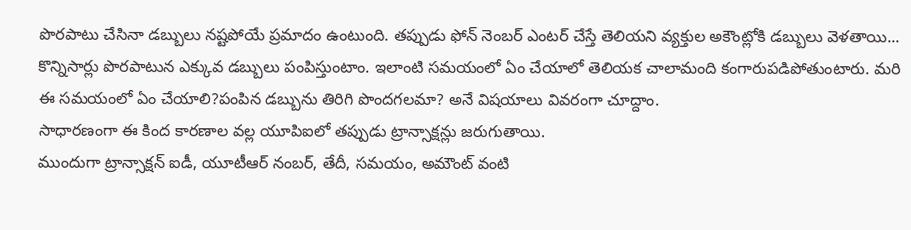పొరపాటు చేసినా డబ్బులు నష్టపోయే ప్రమాదం ఉంటుంది. తప్పుడు ఫోన్ నెంబర్ ఎంటర్ చేస్తే తెలియని వ్యక్తుల అకౌంట్లోకి డబ్బులు వెళతాయి... కొన్నిసార్లు పొరపాటున ఎక్కువ డబ్బులు పంపిస్తుంటాం. ఇలాంటి సమయంలో ఏం చేయాలో తెలియక చాలామంది కంగారుపడిపోతుంటారు. మరి ఈ సమయంలో ఏం చేయాలి?పంపిన డబ్బును తిరిగి పొందగలమా? అనే విషయాలు వివరంగా చూద్దాం.
సాధారణంగా ఈ కింద కారణాల వల్ల యూపిఐలో తప్పుడు ట్రాన్సాక్షన్లు జరుగుతాయి.
ముందుగా ట్రాన్సాక్షన్ ఐడీ, యూటీఆర్ నంబర్, తేదీ, సమయం, అమౌంట్ వంటి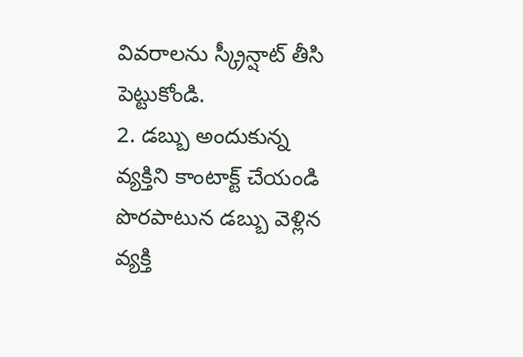వివరాలను స్క్రీన్షాట్ తీసి పెట్టుకోండి.
2. డబ్బు అందుకున్న వ్యక్తిని కాంటాక్ట్ చేయండి
పొరపాటున డబ్బు వెళ్లిన వ్యక్తి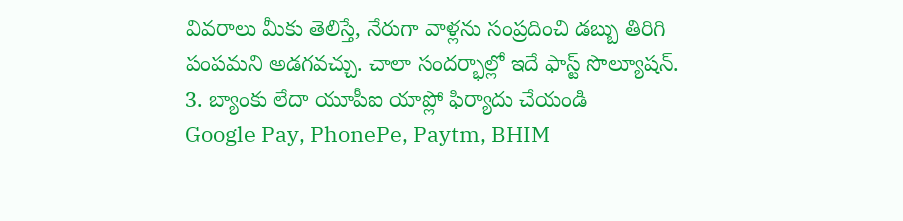వివరాలు మీకు తెలిస్తే, నేరుగా వాళ్లను సంప్రదించి డబ్బు తిరిగి పంపమని అడగవచ్చు. చాలా సందర్భాల్లో ఇదే ఫాస్ట్ సొల్యూషన్.
3. బ్యాంకు లేదా యూపీఐ యాప్లో ఫిర్యాదు చేయండి
Google Pay, PhonePe, Paytm, BHIM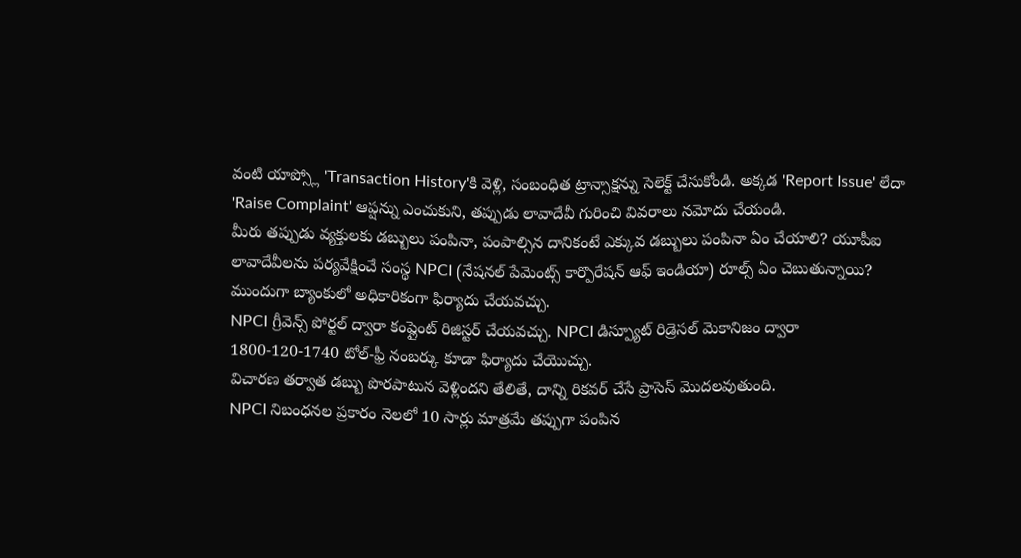వంటి యాప్స్లో 'Transaction History'కి వెళ్లి, సంబంధిత ట్రాన్సాక్షన్ను సెలెక్ట్ చేసుకోండి. అక్కడ 'Report Issue' లేదా 'Raise Complaint' ఆప్షన్ను ఎంచుకుని, తప్పుడు లావాదేవీ గురించి వివరాలు నమోదు చేయండి.
మీరు తప్పుడు వ్యక్తులకు డబ్బులు పంపినా, పంపాల్సిన దానికంటే ఎక్కువ డబ్బులు పంపినా ఏం చేయాలి? యూపీఐ లావాదేవీలను పర్యవేక్షించే సంస్థ NPCI (నేషనల్ పేమెంట్స్ కార్పొరేషన్ ఆఫ్ ఇండియా) రూల్స్ ఏం చెబుతున్నాయి?
ముందుగా బ్యాంకులో అధికారికంగా ఫిర్యాదు చేయవచ్చు.
NPCI గ్రీవెన్స్ పోర్టల్ ద్వారా కంప్లైంట్ రిజిస్టర్ చేయవచ్చు. NPCI డిస్ప్యూట్ రిడ్రెసల్ మెకానిజం ద్వారా 1800-120-1740 టోల్-ఫ్రీ నంబర్కు కూడా ఫిర్యాదు చేయొచ్చు.
విచారణ తర్వాత డబ్బు పొరపాటున వెళ్లిందని తేలితే, దాన్ని రికవర్ చేసే ప్రాసెస్ మొదలవుతుంది.
NPCI నిబంధనల ప్రకారం నెలలో 10 సార్లు మాత్రమే తప్పుగా పంపిన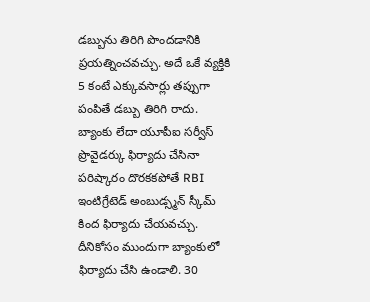డబ్బును తిరిగి పొందడానికి ప్రయత్నించవచ్చు. అదే ఒకే వ్యక్తికి 5 కంటే ఎక్కువసార్లు తప్పుగా పంపితే డబ్బు తిరిగి రాదు.
బ్యాంకు లేదా యూపీఐ సర్వీస్ ప్రొవైడర్కు ఫిర్యాదు చేసినా పరిష్కారం దొరకకపోతే RBI ఇంటిగ్రేటెడ్ అంబుడ్స్మన్ స్కీమ్ కింద ఫిర్యాదు చేయవచ్చు. దీనికోసం ముందుగా బ్యాంకులో ఫిర్యాదు చేసి ఉండాలి. 30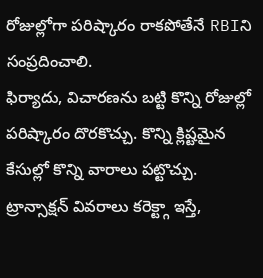రోజుల్లోగా పరిష్కారం రాకపోతేనే RBIని సంప్రదించాలి.
ఫిర్యాదు, విచారణను బట్టి కొన్ని రోజుల్లో పరిష్కారం దొరకొచ్చు. కొన్ని క్లిష్టమైన కేసుల్లో కొన్ని వారాలు పట్టొచ్చు. ట్రాన్సాక్షన్ వివరాలు కరెక్ట్గా ఇస్తే,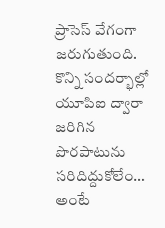ప్రాసెస్ వేగంగా జరుగుతుంది.
కొన్ని సందర్భాల్లో యూపిఐ ద్వారా జరిగిన పొరపాటును సరిదిద్దుకోలేం… అంటే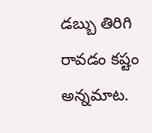డబ్బు తిరిగి రావడం కష్టం అన్నమాట.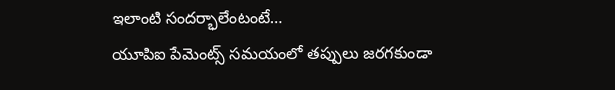ఇలాంటి సందర్భాలేంటంటే…
యూపిఐ పేమెంట్స్ సమయంలో తప్పులు జరగకుండా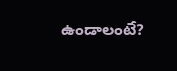ఉండాలంటే?